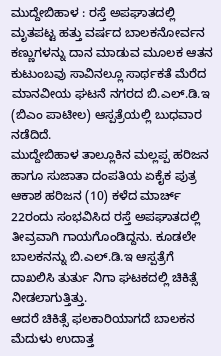ಮುದ್ದೇಬಿಹಾಳ : ರಸ್ತೆ ಅಪಘಾತದಲ್ಲಿ ಮೃತಪಟ್ಟ ಹತ್ತು ವರ್ಷದ ಬಾಲಕನೋರ್ವನ ಕಣ್ಣುಗಳನ್ನು ದಾನ ಮಾಡುವ ಮೂಲಕ ಆತನ ಕುಟುಂಬವು ಸಾವಿನಲ್ಲೂ ಸಾರ್ಥಕತೆ ಮೆರೆದ ಮಾನವೀಯ ಘಟನೆ ನಗರದ ಬಿ.ಎಲ್.ಡಿ.ಇ (ಬಿಎಂ ಪಾಟೀಲ) ಆಸ್ಪತ್ರೆಯಲ್ಲಿ ಬುಧವಾರ ನಡೆದಿದೆ.
ಮುದ್ದೇಬಿಹಾಳ ತಾಲ್ಲೂಕಿನ ಮಲ್ಲಪ್ಪ ಹರಿಜನ ಹಾಗೂ ಸುಜಾತಾ ದಂಪತಿಯ ಏಕೈಕ ಪುತ್ರ ಆಕಾಶ ಹರಿಜನ (10) ಕಳೆದ ಮಾರ್ಚ್ 22ರಂದು ಸಂಭವಿಸಿದ ರಸ್ತೆ ಅಪಘಾತದಲ್ಲಿ ತೀವ್ರವಾಗಿ ಗಾಯಗೊಂಡಿದ್ದನು. ಕೂಡಲೇ ಬಾಲಕನನ್ನು ಬಿ.ಎಲ್.ಡಿ.ಇ ಆಸ್ಪತ್ರೆಗೆ ದಾಖಲಿಸಿ ತುರ್ತು ನಿಗಾ ಘಟಕದಲ್ಲಿ ಚಿಕಿತ್ಸೆ ನೀಡಲಾಗುತ್ತಿತ್ತು.
ಆದರೆ ಚಿಕಿತ್ಸೆ ಫಲಕಾರಿಯಾಗದೆ ಬಾಲಕನ ಮೆದುಳು ಉದಾತ್ತ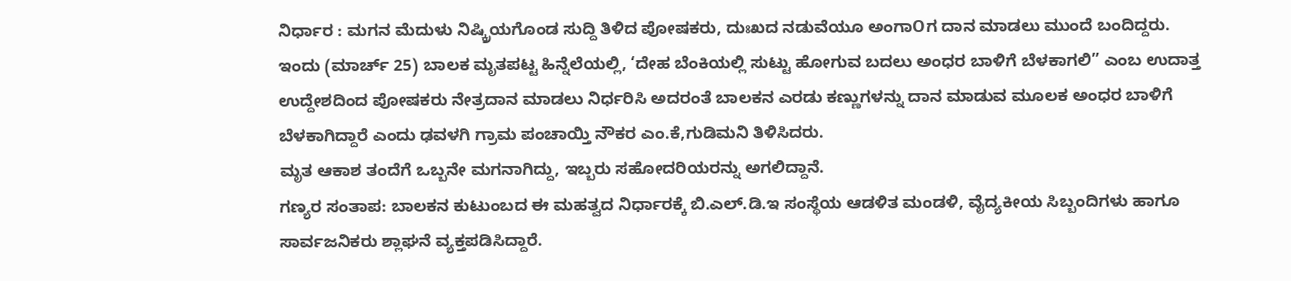ನಿರ್ಧಾರ : ಮಗನ ಮೆದುಳು ನಿಷ್ಕ್ರಿಯಗೊಂಡ ಸುದ್ದಿ ತಿಳಿದ ಪೋಷಕರು, ದುಃಖದ ನಡುವೆಯೂ ಅಂಗಾOಗ ದಾನ ಮಾಡಲು ಮುಂದೆ ಬಂದಿದ್ದರು.
ಇಂದು (ಮಾರ್ಚ್ 25) ಬಾಲಕ ಮೃತಪಟ್ಟ ಹಿನ್ನೆಲೆಯಲ್ಲಿ, ‘ದೇಹ ಬೆಂಕಿಯಲ್ಲಿ ಸುಟ್ಟು ಹೋಗುವ ಬದಲು ಅಂಧರ ಬಾಳಿಗೆ ಬೆಳಕಾಗಲಿ” ಎಂಬ ಉದಾತ್ತ ಉದ್ದೇಶದಿಂದ ಪೋಷಕರು ನೇತ್ರದಾನ ಮಾಡಲು ನಿರ್ಧರಿಸಿ ಅದರಂತೆ ಬಾಲಕನ ಎರಡು ಕಣ್ಣುಗಳನ್ನು ದಾನ ಮಾಡುವ ಮೂಲಕ ಅಂಧರ ಬಾಳಿಗೆ ಬೆಳಕಾಗಿದ್ದಾರೆ ಎಂದು ಢವಳಗಿ ಗ್ರಾಮ ಪಂಚಾಯ್ತಿ ನೌಕರ ಎಂ.ಕೆ,ಗುಡಿಮನಿ ತಿಳಿಸಿದರು.
ಮೃತ ಆಕಾಶ ತಂದೆಗೆ ಒಬ್ಬನೇ ಮಗನಾಗಿದ್ದು, ಇಬ್ಬರು ಸಹೋದರಿಯರನ್ನು ಅಗಲಿದ್ದಾನೆ.
ಗಣ್ಯರ ಸಂತಾಪ: ಬಾಲಕನ ಕುಟುಂಬದ ಈ ಮಹತ್ವದ ನಿರ್ಧಾರಕ್ಕೆ ಬಿ.ಎಲ್.ಡಿ.ಇ ಸಂಸ್ಥೆಯ ಆಡಳಿತ ಮಂಡಳಿ, ವೈದ್ಯಕೀಯ ಸಿಬ್ಬಂದಿಗಳು ಹಾಗೂ ಸಾರ್ವಜನಿಕರು ಶ್ಲಾಘನೆ ವ್ಯಕ್ತಪಡಿಸಿದ್ದಾರೆ.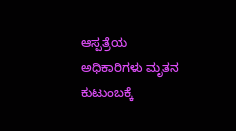ಆಸ್ಪತ್ರೆಯ ಅಧಿಕಾರಿಗಳು ಮೃತನ ಕುಟುಂಬಕ್ಕೆ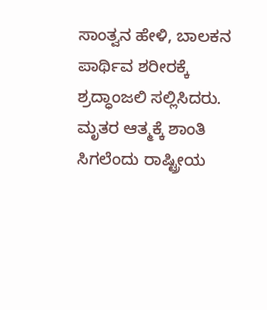ಸಾಂತ್ವನ ಹೇಳಿ, ಬಾಲಕನ ಪಾರ್ಥಿವ ಶರೀರಕ್ಕೆ ಶ್ರದ್ಧಾಂಜಲಿ ಸಲ್ಲಿಸಿದರು. ಮೃತರ ಆತ್ಮಕ್ಕೆ ಶಾಂತಿ ಸಿಗಲೆಂದು ರಾಷ್ಟ್ರೀಯ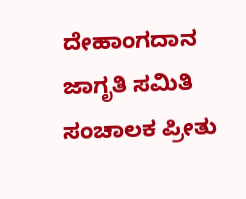ದೇಹಾಂಗದಾನ ಜಾಗೃತಿ ಸಮಿತಿ ಸಂಚಾಲಕ ಪ್ರೀತು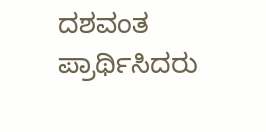ದಶವಂತ ಪ್ರಾರ್ಥಿಸಿದರು